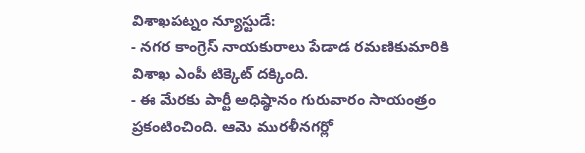విశాఖపట్నం న్యూస్టుడే:
- నగర కాంగ్రెస్ నాయకురాలు పేడాడ రమణికుమారికి విశాఖ ఎంపీ టిక్కెట్ దక్కింది.
- ఈ మేరకు పార్టీ అధిష్ఠానం గురువారం సాయంత్రం ప్రకంటించింది. ఆమె మురళీనగర్లో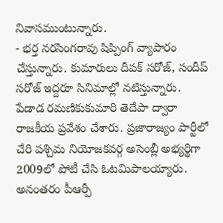నివాసముంటున్నారు.
- భర్త నరసింగరావు షిప్పింగ్ వ్యాపారం చేస్తున్నారు. కుమారులు దీపక్ సరోజ్, సందీప్ సరోజ్ ఇద్దరూ సినిమాల్లో నటిస్తున్నారు.
పేడాడ రమణికుకుమారి తెదేపా ద్వారా రాజకీయ ప్రవేశం చేశారు. ప్రజారాజ్యం పార్టీలో చేరి పశ్చిమ నియోజకవర్గ అసెంబ్లీ అభ్యర్థిగా 2009లో పోటీ చేసి ఓటమిపాలయ్యారు. అనంతరం పీఆర్పీ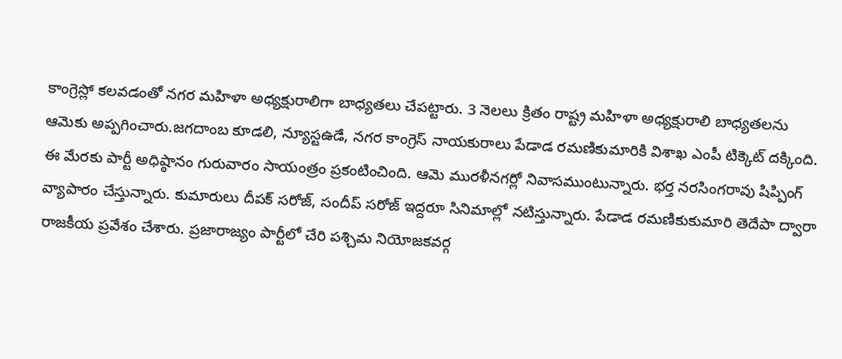కాంగ్రెస్లో కలవడంతో నగర మహిళా అధ్యక్షురాలిగా బాధ్యతలు చేపట్టారు. 3 నెలలు క్రితం రాష్ట్ర మహిళా అధ్యక్షురాలి బాధ్యతలను ఆమెకు అప్పగించారు.జగదాంబ కూడలి, న్యూస్టఉడే, నగర కాంగ్రెస్ నాయకురాలు పేడాడ రమణికుమారికి విశాఖ ఎంపీ టిక్కెట్ దక్కింది. ఈ మేరకు పార్టీ అధిష్ఠానం గురువారం సాయంత్రం ప్రకంటించింది. ఆమె మురళీనగర్లో నివాసముంటున్నారు. భర్త నరసింగరావు షిప్పింగ్ వ్యాపారం చేస్తున్నారు. కుమారులు దీపక్ సరోజ్, సందీప్ సరోజ్ ఇద్దరూ సినిమాల్లో నటిస్తున్నారు. పేడాడ రమణికుకుమారి తెదేపా ద్వారా రాజకీయ ప్రవేశం చేశారు. ప్రజారాజ్యం పార్టీలో చేరి పశ్చిమ నియోజకవర్గ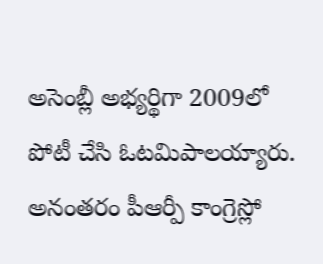అసెంబ్లీ అభ్యర్థిగా 2009లో పోటీ చేసి ఓటమిపాలయ్యారు. అనంతరం పీఆర్పీ కాంగ్రెస్లో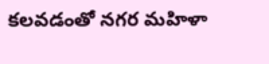కలవడంతో నగర మహిళా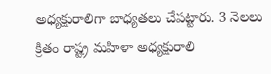అధ్యక్షురాలిగా బాధ్యతలు చేపట్టారు. 3 నెలలు క్రితం రాష్ట్ర మహిళా అధ్యక్షురాలి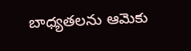బాధ్యతలను ఆమెకు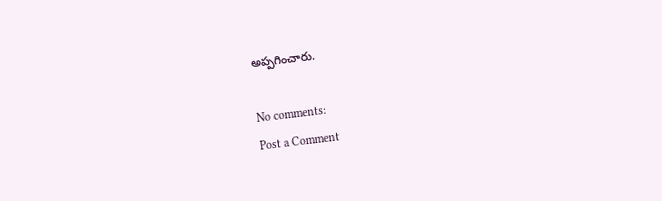అప్పగించారు.

No comments:
Post a Comment